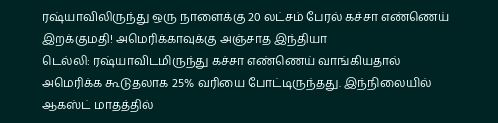ரஷ்யாவிலிருந்து ஒரு நாளைக்கு 20 லட்சம் பேரல் கச்சா எண்ணெய் இறக்குமதி! அமெரிக்காவுக்கு அஞ்சாத இந்தியா
டெல்லி: ரஷ்யாவிடமிருந்து கச்சா எண்ணெய் வாங்கியதால் அமெரிக்க கூடுதலாக 25% வரியை போட்டிருந்தது. இந்நிலையில் ஆகஸ்ட் மாதத்தில்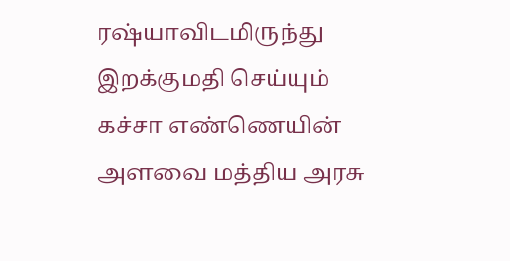ரஷ்யாவிடமிருந்து இறக்குமதி செய்யும் கச்சா எண்ணெயின் அளவை மத்திய அரசு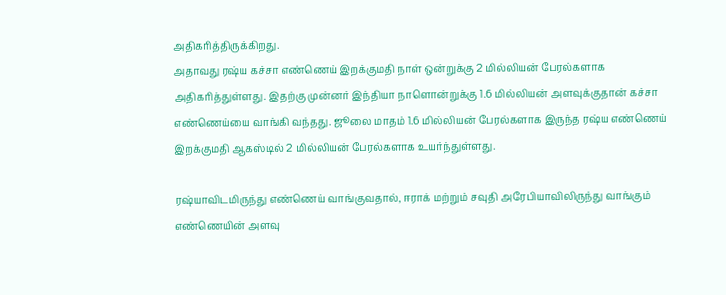அதிகரித்திருக்கிறது.
அதாவது ரஷ்ய கச்சா எண்ணெய் இறக்குமதி நாள் ஒன்றுக்கு 2 மில்லியன் பேரல்களாக அதிகரித்துள்ளது. இதற்கு முன்னர் இந்தியா நாளொன்றுக்கு 1.6 மில்லியன் அளவுக்குதான் கச்சா எண்ணெய்யை வாங்கி வந்தது. ஜூலை மாதம் 1.6 மில்லியன் பேரல்களாக இருந்த ரஷ்ய எண்ணெய் இறக்குமதி ஆகஸ்டில் 2 மில்லியன் பேரல்களாக உயர்ந்துள்ளது.

ரஷ்யாவிடமிருந்து எண்ணெய் வாங்குவதால், ஈராக் மற்றும் சவுதி அரேபியாவிலிருந்து வாங்கும் எண்ணெயின் அளவு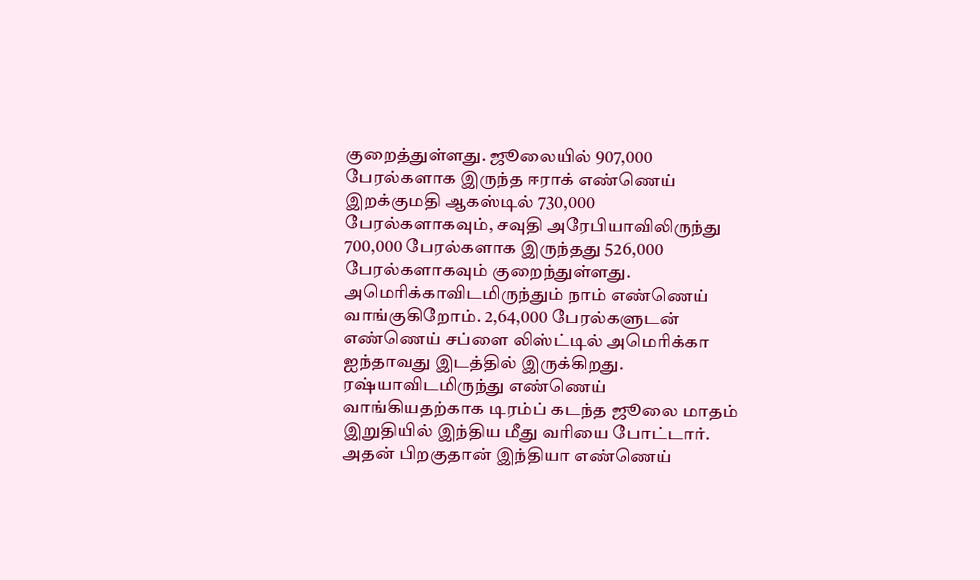குறைத்துள்ளது. ஜூலையில் 907,000 பேரல்களாக இருந்த ஈராக் எண்ணெய் இறக்குமதி ஆகஸ்டில் 730,000 பேரல்களாகவும், சவுதி அரேபியாவிலிருந்து 700,000 பேரல்களாக இருந்தது 526,000 பேரல்களாகவும் குறைந்துள்ளது. அமெரிக்காவிடமிருந்தும் நாம் எண்ணெய் வாங்குகிறோம். 2,64,000 பேரல்களுடன் எண்ணெய் சப்ளை லிஸ்ட்டில் அமெரிக்கா ஐந்தாவது இடத்தில் இருக்கிறது.
ரஷ்யாவிடமிருந்து எண்ணெய் வாங்கியதற்காக டிரம்ப் கடந்த ஜூலை மாதம் இறுதியில் இந்திய மீது வரியை போட்டார். அதன் பிறகுதான் இந்தியா எண்ணெய்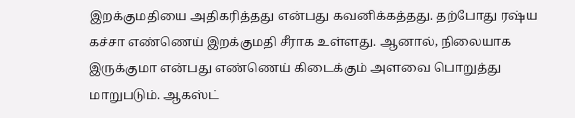இறக்குமதியை அதிகரித்தது என்பது கவனிக்கத்தது. தற்போது ரஷ்ய கச்சா எண்ணெய் இறக்குமதி சீராக உள்ளது. ஆனால், நிலையாக இருக்குமா என்பது எண்ணெய் கிடைக்கும் அளவை பொறுத்து மாறுபடும். ஆகஸ்ட்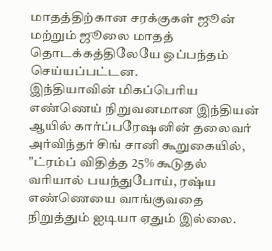மாதத்திற்கான சரக்குகள் ஜூன் மற்றும் ஜூலை மாதத் தொடக்கத்திலேயே ஒப்பந்தம் செய்யப்பட்டன.
இந்தியாவின் மிகப்பெரிய எண்ணெய் நிறுவனமான இந்தியன் ஆயில் கார்ப்பரேஷனின் தலைவர் அர்விந்தர் சிங் சானி கூறுகையில், "ட்ரம்ப் விதித்த 25% கூடுதல் வரியால் பயந்துபோய், ரஷ்ய எண்ணெயை வாங்குவதை நிறுத்தும் ஐடியா ஏதும் இல்லை.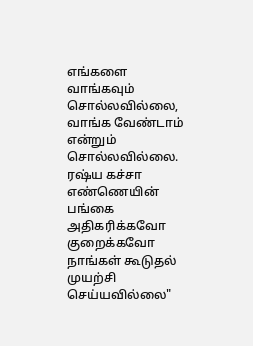எங்களை வாங்கவும் சொல்லவில்லை, வாங்க வேண்டாம் என்றும் சொல்லவில்லை. ரஷ்ய கச்சா எண்ணெயின் பங்கை அதிகரிக்கவோ குறைக்கவோ நாங்கள் கூடுதல் முயற்சி செய்யவில்லை"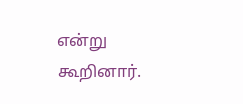என்று கூறினார்.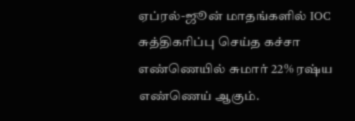ஏப்ரல்-ஜூன் மாதங்களில் IOC சுத்திகரிப்பு செய்த கச்சா எண்ணெயில் சுமார் 22% ரஷ்ய எண்ணெய் ஆகும்.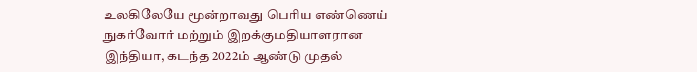உலகிலேயே மூன்றாவது பெரிய எண்ணெய் நுகர்வோர் மற்றும் இறக்குமதியாளரான இந்தியா, கடந்த 2022ம் ஆண்டு முதல்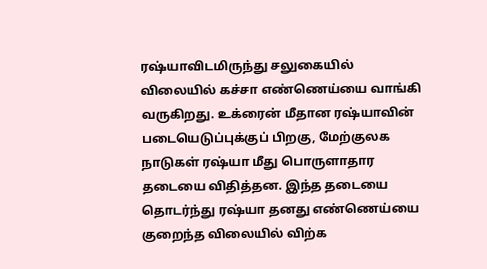ரஷ்யாவிடமிருந்து சலுகையில் விலையில் கச்சா எண்ணெய்யை வாங்கி வருகிறது. உக்ரைன் மீதான ரஷ்யாவின் படையெடுப்புக்குப் பிறகு, மேற்குலக நாடுகள் ரஷ்யா மீது பொருளாதார தடையை விதித்தன. இந்த தடையை தொடர்ந்து ரஷ்யா தனது எண்ணெய்யை குறைந்த விலையில் விற்க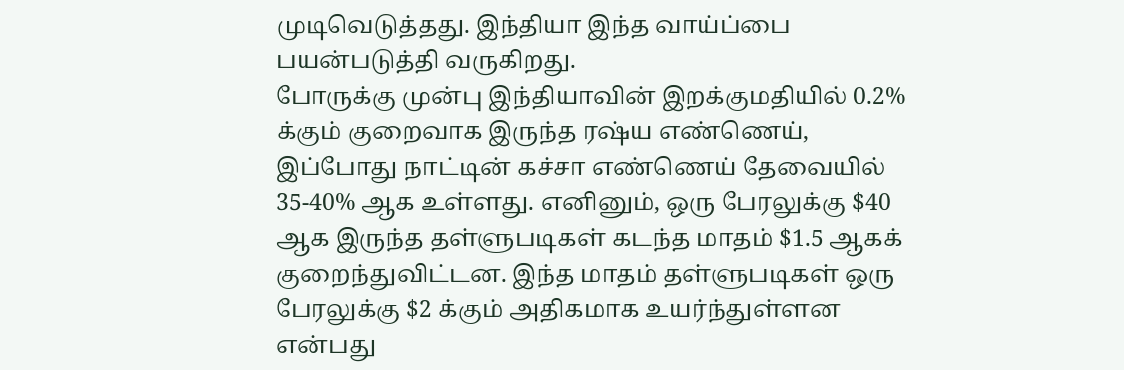முடிவெடுத்தது. இந்தியா இந்த வாய்ப்பை பயன்படுத்தி வருகிறது.
போருக்கு முன்பு இந்தியாவின் இறக்குமதியில் 0.2% க்கும் குறைவாக இருந்த ரஷ்ய எண்ணெய், இப்போது நாட்டின் கச்சா எண்ணெய் தேவையில் 35-40% ஆக உள்ளது. எனினும், ஒரு பேரலுக்கு $40 ஆக இருந்த தள்ளுபடிகள் கடந்த மாதம் $1.5 ஆகக் குறைந்துவிட்டன. இந்த மாதம் தள்ளுபடிகள் ஒரு பேரலுக்கு $2 க்கும் அதிகமாக உயர்ந்துள்ளன என்பது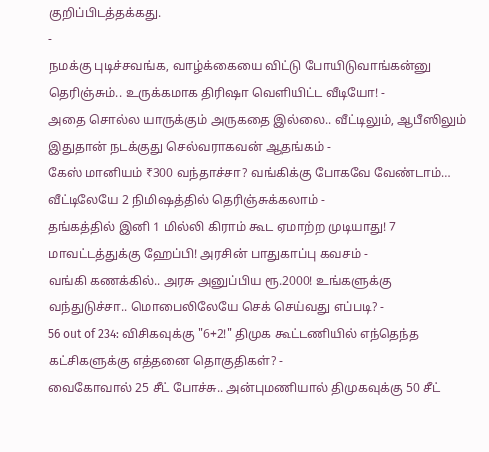குறிப்பிடத்தக்கது.
-
நமக்கு புடிச்சவங்க, வாழ்க்கையை விட்டு போயிடுவாங்கன்னு தெரிஞ்சும்.. உருக்கமாக திரிஷா வெளியிட்ட வீடியோ! -
அதை சொல்ல யாருக்கும் அருகதை இல்லை.. வீட்டிலும், ஆபீஸிலும் இதுதான் நடக்குது செல்வராகவன் ஆதங்கம் -
கேஸ் மானியம் ₹300 வந்தாச்சா? வங்கிக்கு போகவே வேண்டாம்… வீட்டிலேயே 2 நிமிஷத்தில் தெரிஞ்சுக்கலாம் -
தங்கத்தில் இனி 1 மில்லி கிராம் கூட ஏமாற்ற முடியாது! 7 மாவட்டத்துக்கு ஹேப்பி! அரசின் பாதுகாப்பு கவசம் -
வங்கி கணக்கில்.. அரசு அனுப்பிய ரூ.2000! உங்களுக்கு வந்துடுச்சா.. மொபைலிலேயே செக் செய்வது எப்படி? -
56 out of 234: விசிகவுக்கு "6+2!" திமுக கூட்டணியில் எந்தெந்த கட்சிகளுக்கு எத்தனை தொகுதிகள்? -
வைகோவால் 25 சீட் போச்சு.. அன்புமணியால் திமுகவுக்கு 50 சீட்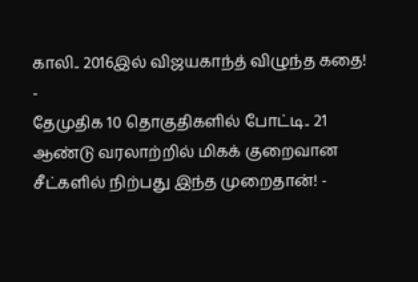காலி.. 2016இல் விஜயகாந்த் விழுந்த கதை! -
தேமுதிக 10 தொகுதிகளில் போட்டி.. 21 ஆண்டு வரலாற்றில் மிகக் குறைவான சீட்களில் நிற்பது இந்த முறைதான்! -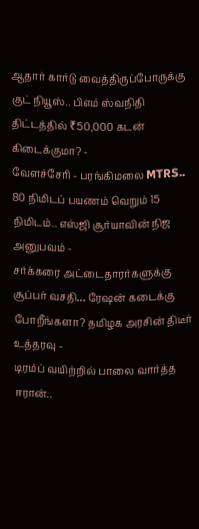ஆதார் கார்டு வைத்திருப்போருக்கு குட் நியூஸ்.. பிஎம் ஸ்வநிதி திட்டத்தில் ₹50,000 கடன் கிடைக்குமா? -
வேளச்சேரி - பரங்கிமலை MTRS.. 80 நிமிடப் பயணம் வெறும் 15 நிமிடம்.. எஸ்ஜி சூர்யாவின் நிஜ அனுபவம் -
சர்க்கரை அட்டைதாரர்களுக்கு சூப்பர் வசதி… ரேஷன் கடைக்கு போறீங்களா? தமிழக அரசின் திடீர் உத்தரவு -
டிரம்ப் வயிற்றில் பாலை வார்த்த ஈரான்..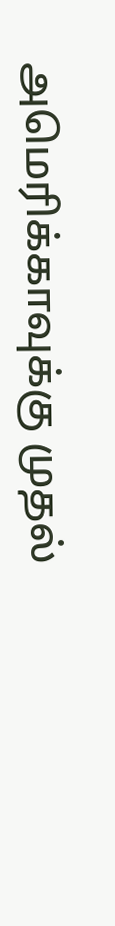அமெரிக்காவுக்கு முதல்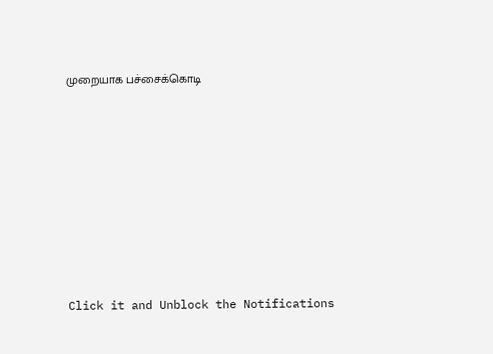முறையாக பச்சைக்கொடி












Click it and Unblock the Notifications